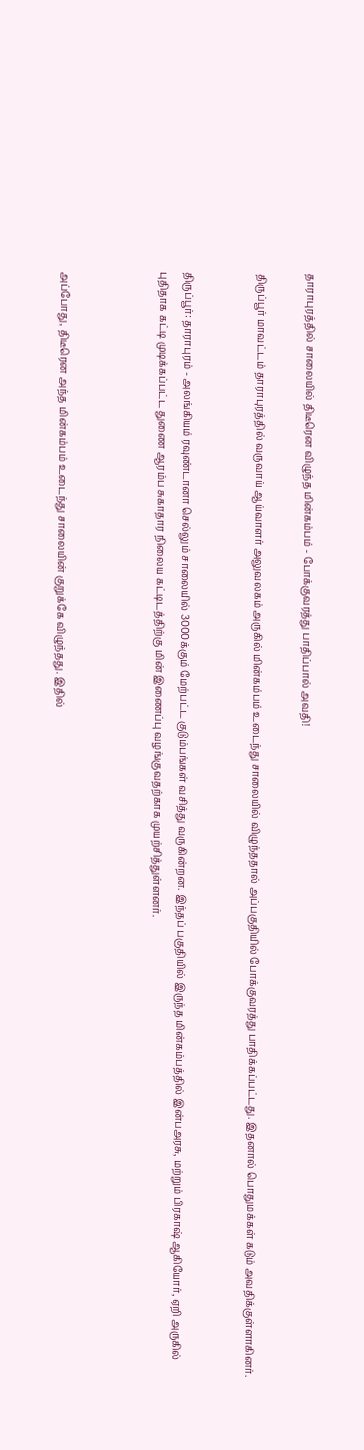தாராபுரத்தில் சாலையில் திடீரென விழுந்த மின்கம்பம் - போக்குவரத்து பாதிப்பால் அவதி!

திருப்பூர் மாவட்டம் தாராபுரத்தில் வருவாய் ஆய்வாளர் அலுவலகம் அருகில் மின்கம்பம் உடைந்து சாலையில் விழுந்ததால் அப்பகுதியில் போக்குவரத்து பாதிக்கப்பட்டது. இதனால் பொதுமக்கள் கடும் அவதிக்குள்ளாகினர்.


திருப்பூர்: தாராபுரம் - அலங்கியம் ரவுண்டானா செல்லும் சாலையில் 3000க்கும் மேற்பட்ட குடும்பங்கள் வசித்து வருகின்றன. இந்தப் பகுதியில் இருந்த மின்கம்பத்தில் இன்பஅரசு, மற்றும் பிரகாஷ் ஆகியோர், ஏறி அருகில் புதிதாக கட்டி முடிக்கப்பட்ட துணை ஆரம்ப சுகாதார நிலைய கட்டிடத்திற்கு மின் இணைப்பு வழங்குவதற்காக முயற்சித்துள்ளனர்.



அப்போது, திடீரென அந்த மின்கம்பம் உடைந்து சாலையின் குறுக்கே விழுந்தது. இதில்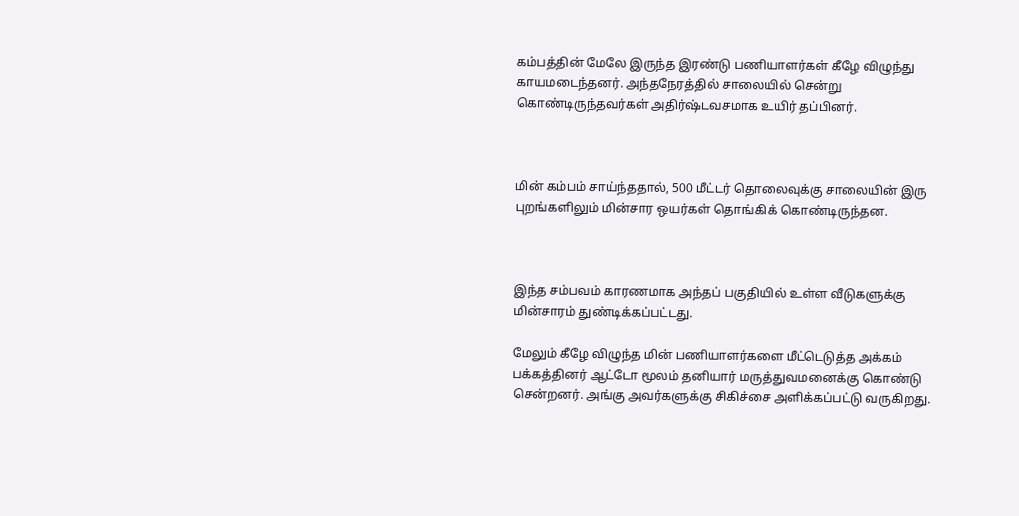கம்பத்தின் மேலே இருந்த இரண்டு பணியாளர்கள் கீழே விழுந்து காயமடைந்தனர். அந்தநேரத்தில் சாலையில் சென்று கொண்டிருந்தவர்கள் அதிர்ஷ்டவசமாக உயிர் தப்பினர்.



மின் கம்பம் சாய்ந்ததால், 500 மீட்டர் தொலைவுக்கு சாலையின் இரு புறங்களிலும் மின்சார ஒயர்கள் தொங்கிக் கொண்டிருந்தன.



இந்த சம்பவம் காரணமாக அந்தப் பகுதியில் உள்ள வீடுகளுக்கு மின்சாரம் துண்டிக்கப்பட்டது.

மேலும் கீழே விழுந்த மின் பணியாளர்களை மீட்டெடுத்த அக்கம் பக்கத்தினர் ஆட்டோ மூலம் தனியார் மருத்துவமனைக்கு கொண்டு சென்றனர். அங்கு அவர்களுக்கு சிகிச்சை அளிக்கப்பட்டு வருகிறது.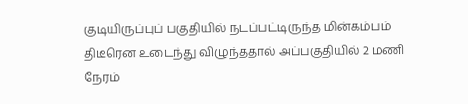குடியிருப்புப் பகுதியில் நடப்பட்டிருந்த மின்கம்பம் திடீரென உடைந்து விழுந்ததால் அப்பகுதியில் 2 மணி நேரம்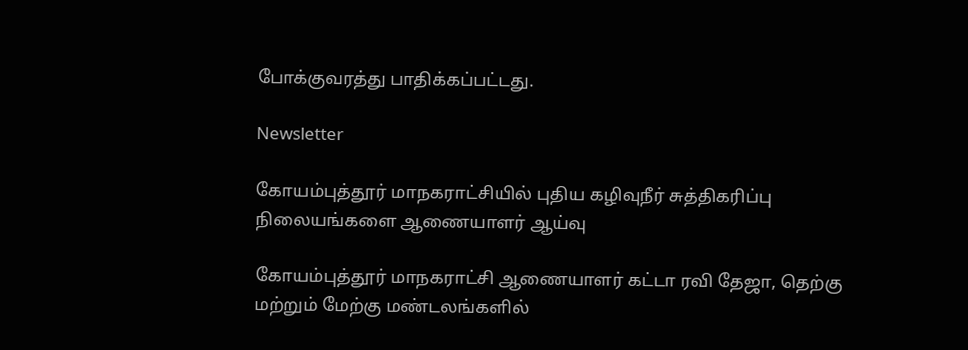போக்குவரத்து பாதிக்கப்பட்டது.

Newsletter

கோயம்புத்தூர் மாநகராட்சியில் புதிய கழிவுநீர் சுத்திகரிப்பு நிலையங்களை ஆணையாளர் ஆய்வு

கோயம்புத்தூர் மாநகராட்சி ஆணையாளர் கட்டா ரவி தேஜா, தெற்கு மற்றும் மேற்கு மண்டலங்களில்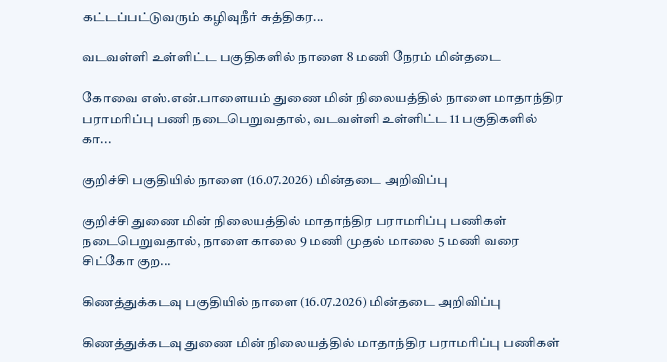கட்டப்பட்டுவரும் கழிவுநீர் சுத்திகர...

வடவள்ளி உள்ளிட்ட பகுதிகளில் நாளை 8 மணி நேரம் மின்தடை

கோவை எஸ்.என்.பாளையம் துணை மின் நிலையத்தில் நாளை மாதாந்திர பராமரிப்பு பணி நடைபெறுவதால், வடவள்ளி உள்ளிட்ட 11 பகுதிகளில் கா...

குறிச்சி பகுதியில் நாளை (16.07.2026) மின்தடை அறிவிப்பு

குறிச்சி துணை மின் நிலையத்தில் மாதாந்திர பராமரிப்பு பணிகள் நடைபெறுவதால், நாளை காலை 9 மணி முதல் மாலை 5 மணி வரை சிட்கோ குற...

கிணத்துக்கடவு பகுதியில் நாளை (16.07.2026) மின்தடை அறிவிப்பு

கிணத்துக்கடவு துணை மின் நிலையத்தில் மாதாந்திர பராமரிப்பு பணிகள்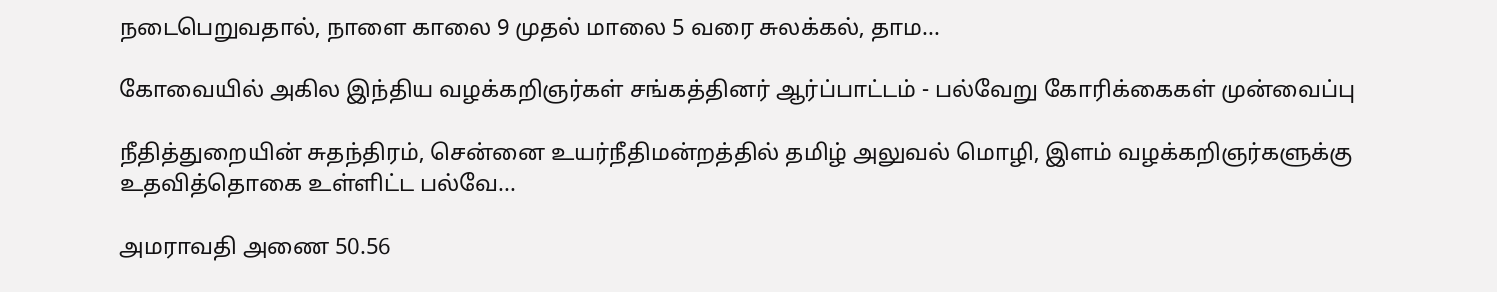நடைபெறுவதால், நாளை காலை 9 முதல் மாலை 5 வரை சுலக்கல், தாம...

கோவையில் அகில இந்திய வழக்கறிஞர்கள் சங்கத்தினர் ஆர்ப்பாட்டம் - பல்வேறு கோரிக்கைகள் முன்வைப்பு

நீதித்துறையின் சுதந்திரம், சென்னை உயர்நீதிமன்றத்தில் தமிழ் அலுவல் மொழி, இளம் வழக்கறிஞர்களுக்கு உதவித்தொகை உள்ளிட்ட பல்வே...

அமராவதி அணை 50.56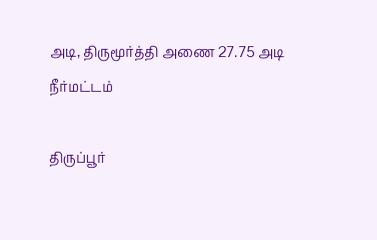அடி, திருமூர்த்தி அணை 27.75 அடி நீர்மட்டம்

திருப்பூர்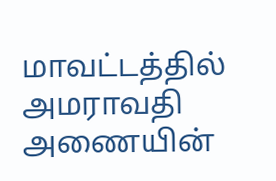மாவட்டத்தில் அமராவதி அணையின்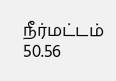நீர்மட்டம் 50.56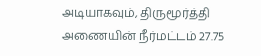அடியாகவும், திருமூர்த்தி அணையின் நீர்மட்டம் 27.75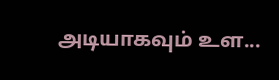அடியாகவும் உள...